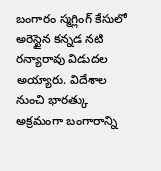బంగారం స్మగ్లింగ్ కేసులో అరెస్టైన కన్నడ నటి రన్యారావు విడుదల అయ్యారు. విదేశాల నుంచి భారత్కు అక్రమంగా బంగారాన్ని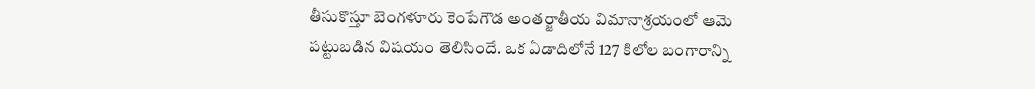తీసుకొస్తూ బెంగళూరు కెంపేగౌడ అంతర్జాతీయ విమానాశ్రయంలో ఆమె పట్టుబడిన విషయం తెలిసిందే. ఒక ఏడాదిలోనే 127 కిలోల బంగారాన్ని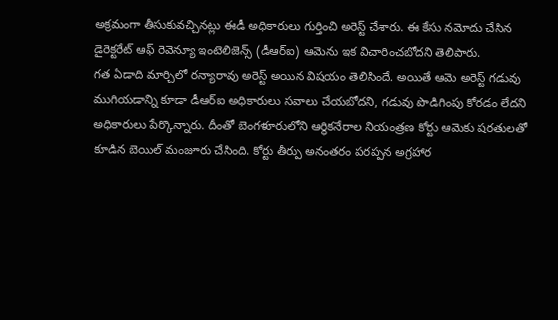అక్రమంగా తీసుకువచ్చినట్లు ఈడీ అధికారులు గుర్తించి అరెస్ట్ చేశారు. ఈ కేసు నమోదు చేసిన డైరెక్టరేట్ ఆఫ్ రెవెన్యూ ఇంటెలిజెన్స్ (డీఆర్ఐ) ఆమెను ఇక విచారించబోదని తెలిపారు.
గత ఏడాది మార్చిలో రన్యారావు అరెస్ట్ అయిన విషయం తెలిసిందే. అయితే ఆమె అరెస్ట్ గడువు ముగియడాన్ని కూడా డీఆర్ఐ అధికారులు సవాలు చేయబోదని, గడువు పొడిగింపు కోరడం లేదని అధికారులు పేర్కొన్నారు. దీంతో బెంగళూరులోని ఆర్థికనేరాల నియంత్రణ కోర్టు ఆమెకు షరతులతో కూడిన బెయిల్ మంజూరు చేసింది. కోర్టు తీర్పు అనంతరం పరప్పన అగ్రహార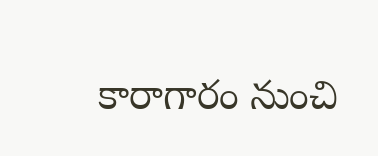కారాగారం నుంచి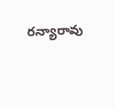రన్యారావు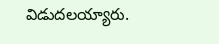విడుదలయ్యారు.